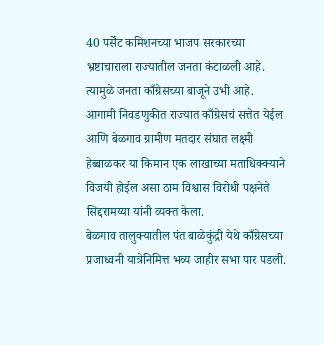40 पर्सेंट कमिशनच्या भाजप सरकारच्या भ्रष्टाचाराला राज्यातील जनता कंटाळली आहे. त्यामुळे जनता काँग्रेसच्या बाजूने उभी आहे. आगामी निवडणुकीत राज्यात काँग्रेसचं सत्तेत येईल आणि बेळगाव ग्रामीण मतदार संघात लक्ष्मी हेब्बाळकर या किमान एक लाखाच्या मताधिक्क्याने विजयी होईल असा ठाम विश्वास विरोधी पक्षनेते सिद्दरामय्या यांनी व्यक्त केला.
बेळगाव तालुक्यातील पंत बाळेकुंद्री येथे काँग्रेसच्या प्रजाध्वनी यात्रेनिमित्त भव्य जाहीर सभा पार पडली.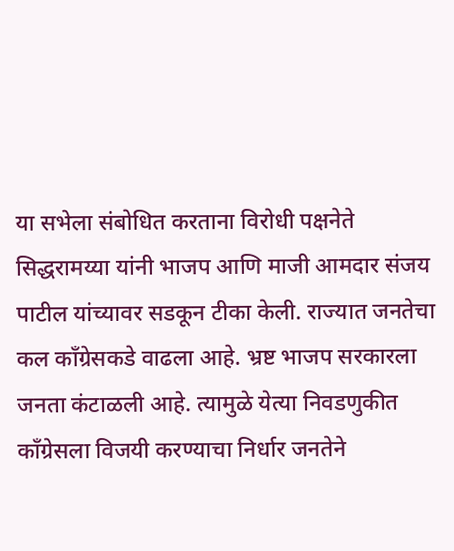या सभेला संबोधित करताना विरोधी पक्षनेते सिद्धरामय्या यांनी भाजप आणि माजी आमदार संजय पाटील यांच्यावर सडकून टीका केली. राज्यात जनतेचा कल काँग्रेसकडे वाढला आहे. भ्रष्ट भाजप सरकारला जनता कंटाळली आहे. त्यामुळे येत्या निवडणुकीत काँग्रेसला विजयी करण्याचा निर्धार जनतेने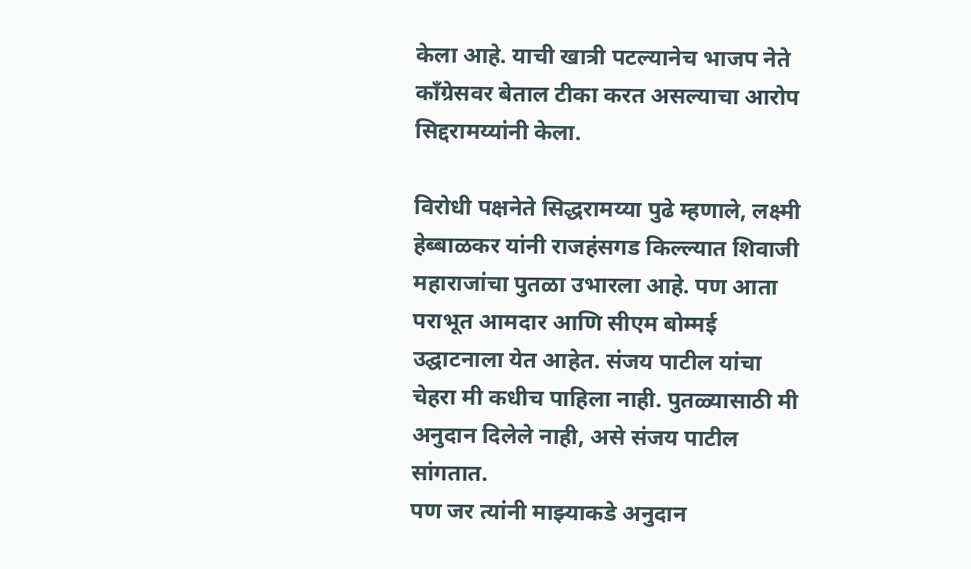केला आहे. याची खात्री पटल्यानेच भाजप नेते काँग्रेसवर बेताल टीका करत असल्याचा आरोप सिद्दरामय्यांनी केला.

विरोधी पक्षनेते सिद्धरामय्या पुढे म्हणाले, लक्ष्मी हेब्बाळकर यांनी राजहंसगड किल्ल्यात शिवाजी महाराजांचा पुतळा उभारला आहे. पण आता पराभूत आमदार आणि सीएम बोम्मई उद्घाटनाला येत आहेत. संजय पाटील यांचा चेहरा मी कधीच पाहिला नाही. पुतळ्यासाठी मी अनुदान दिलेले नाही, असे संजय पाटील सांगतात.
पण जर त्यांनी माझ्याकडे अनुदान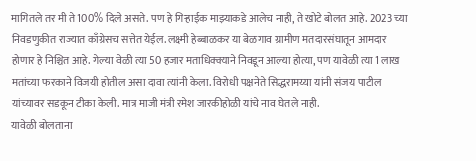मागितले तर मी ते 100% दिले असते. पण हे गिऱ्हाईक माझ्याकडे आलेच नाही, ते खोटे बोलत आहे. 2023 च्या निवडणुकीत राज्यात काँग्रेसच सत्तेत येईल. लक्ष्मी हेब्बाळकर या बेळगाव ग्रामीण मतदारसंघातून आमदार होणार हे निश्चित आहे. गेल्या वेळी त्या 50 हजार मताधिक्क्याने निवडून आल्या होत्या, पण यावेळी त्या 1 लाख मतांच्या फरकाने विजयी होतील असा दावा त्यांनी केला. विरोधी पक्षनेते सिद्धरामय्या यांनी संजय पाटील यांच्यावर सडकून टीका केली. मात्र माजी मंत्री रमेश जारकीहोळी यांचे नाव घेतले नाही.
यावेळी बोलताना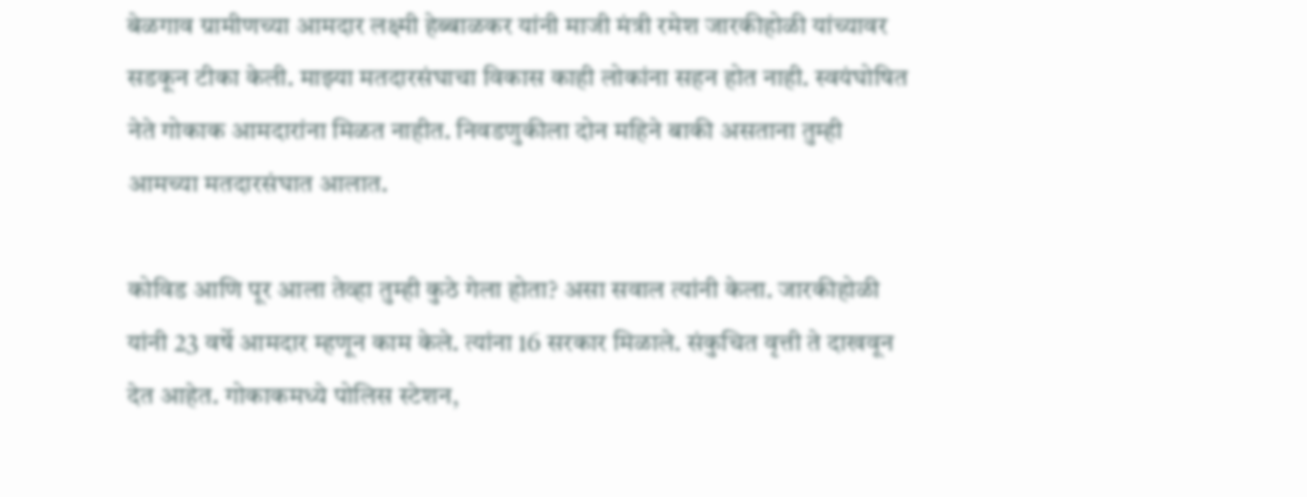बेळगाव ग्रामीणच्या आमदार लक्ष्मी हेब्बाळकर यांनी माजी मंत्री रमेश जारकीहोळी यांच्यावर सडकून टीका केली. माझ्या मतदारसंघाचा विकास काही लोकांना सहन होत नाही. स्वयंघोषित नेते गोकाक आमदारांना मिळत नाहीत. निवडणुकीला दोन महिने बाकी असताना तुम्ही आमच्या मतदारसंघात आलात.

कोविड आणि पूर आला तेव्हा तुम्ही कुठे गेला होता? असा सवाल त्यांनी केला. जारकीहोळी यांनी 23 वर्षे आमदार म्हणून काम केले. त्यांना 16 सरकार मिळाले. संकुचित वृत्ती ते दाखवून देत आहेत. गोकाकमध्ये पोलिस स्टेशन,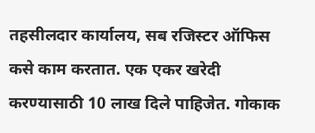तहसीलदार कार्यालय, सब रजिस्टर ऑफिस कसे काम करतात. एक एकर खरेदी करण्यासाठी 10 लाख दिले पाहिजेत. गोकाक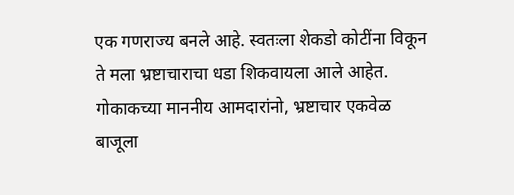एक गणराज्य बनले आहे. स्वतःला शेकडो कोटींना विकून ते मला भ्रष्टाचाराचा धडा शिकवायला आले आहेत. गोकाकच्या माननीय आमदारांनो, भ्रष्टाचार एकवेळ बाजूला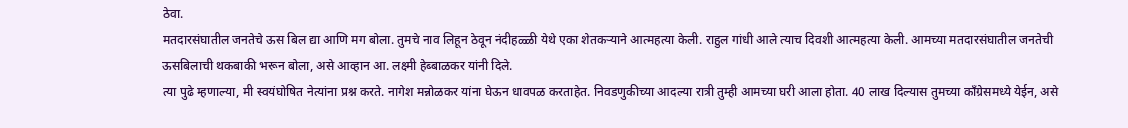ठेवा.
मतदारसंघातील जनतेचे ऊस बिल द्या आणि मग बोला. तुमचे नाव लिहून ठेवून नंदीहळ्ळी येथे एका शेतकऱ्याने आत्महत्या केली. राहुल गांधी आले त्याच दिवशी आत्महत्या केली. आमच्या मतदारसंघातील जनतेची ऊसबिलाची थकबाकी भरून बोला, असे आव्हान आ. लक्ष्मी हेब्बाळकर यांनी दिले.
त्या पुढे म्हणाल्या, मी स्वयंघोषित नेत्यांना प्रश्न करते. नागेश मन्नोळकर यांना घेऊन धावपळ करताहेत. निवडणुकीच्या आदल्या रात्री तुम्ही आमच्या घरी आला होता. 40 लाख दिल्यास तुमच्या काँग्रेसमध्ये येईन, असे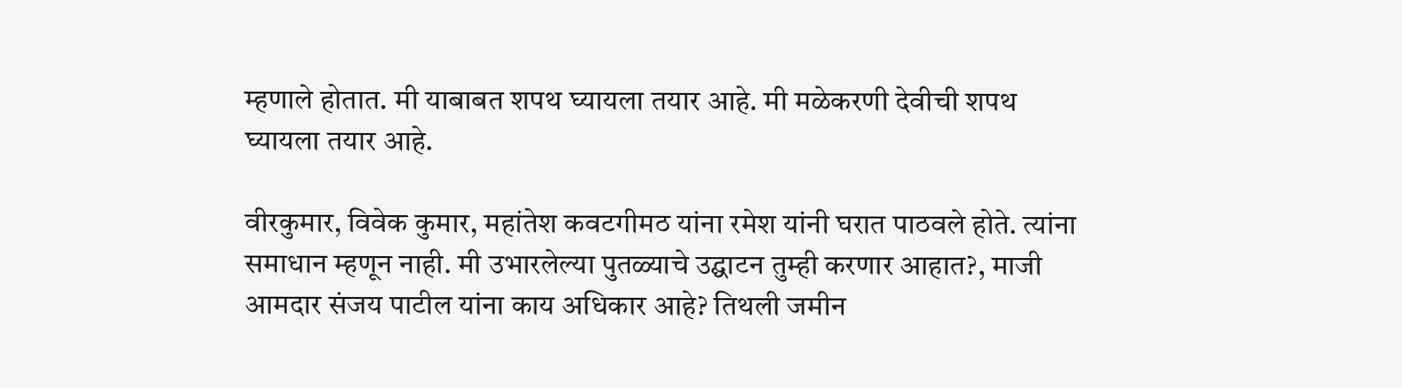म्हणाले होतात. मी याबाबत शपथ घ्यायला तयार आहे. मी मळेकरणी देवीची शपथ घ्यायला तयार आहे.

वीरकुमार, विवेक कुमार, महांतेश कवटगीमठ यांना रमेश यांनी घरात पाठवले होते. त्यांना समाधान म्हणून नाही. मी उभारलेल्या पुतळ्याचे उद्घाटन तुम्ही करणार आहात?, माजी आमदार संजय पाटील यांना काय अधिकार आहे? तिथली जमीन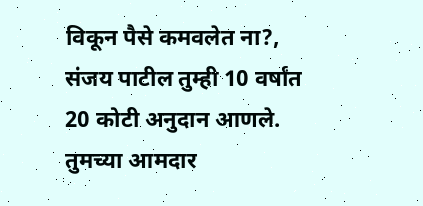विकून पैसे कमवलेत ना?, संजय पाटील तुम्ही 10 वर्षांत 20 कोटी अनुदान आणले. तुमच्या आमदार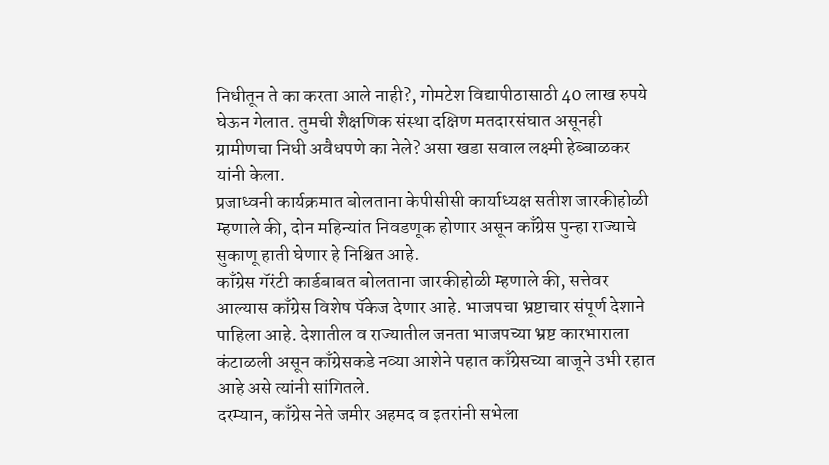निधीतून ते का करता आले नाही?, गोमटेश विद्यापीठासाठी 40 लाख रुपये घेऊन गेलात. तुमची शैक्षणिक संस्था दक्षिण मतदारसंघात असूनही ग्रामीणचा निधी अवैधपणे का नेले? असा खडा सवाल लक्ष्मी हेब्बाळकर यांनी केला.
प्रजाध्वनी कार्यक्रमात बोलताना केपीसीसी कार्याध्यक्ष सतीश जारकीहोळी म्हणाले की, दोन महिन्यांत निवडणूक होणार असून काँग्रेस पुन्हा राज्याचे सुकाणू हाती घेणार हे निश्चित आहे.
काँग्रेस गॅरंटी कार्डबाबत बोलताना जारकीहोळी म्हणाले की, सत्तेवर आल्यास काँग्रेस विशेष पॅकेज देणार आहे. भाजपचा भ्रष्टाचार संपूर्ण देशाने पाहिला आहे. देशातील व राज्यातील जनता भाजपच्या भ्रष्ट कारभाराला कंटाळली असून काँग्रेसकडे नव्या आशेने पहात काँग्रेसच्या बाजूने उभी रहात आहे असे त्यांनी सांगितले.
दरम्यान, काँग्रेस नेते जमीर अहमद व इतरांनी सभेला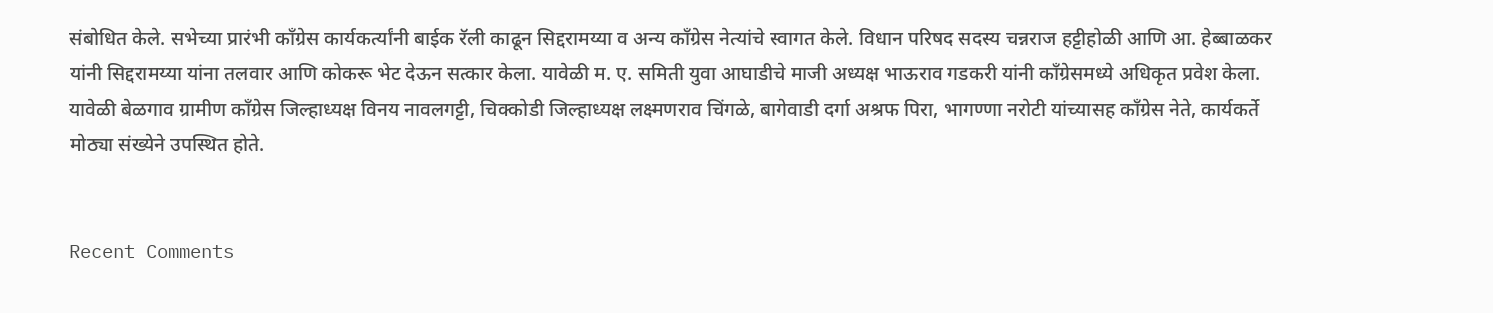संबोधित केले. सभेच्या प्रारंभी काँग्रेस कार्यकर्त्यांनी बाईक रॅली काढून सिद्दरामय्या व अन्य काँग्रेस नेत्यांचे स्वागत केले. विधान परिषद सदस्य चन्नराज हट्टीहोळी आणि आ. हेब्बाळकर यांनी सिद्दरामय्या यांना तलवार आणि कोकरू भेट देऊन सत्कार केला. यावेळी म. ए. समिती युवा आघाडीचे माजी अध्यक्ष भाऊराव गडकरी यांनी काँग्रेसमध्ये अधिकृत प्रवेश केला. यावेळी बेळगाव ग्रामीण काँग्रेस जिल्हाध्यक्ष विनय नावलगट्टी, चिक्कोडी जिल्हाध्यक्ष लक्ष्मणराव चिंगळे, बागेवाडी दर्गा अश्रफ पिरा, भागण्णा नरोटी यांच्यासह काँग्रेस नेते, कार्यकर्ते मोठ्या संख्येने उपस्थित होते.


Recent Comments